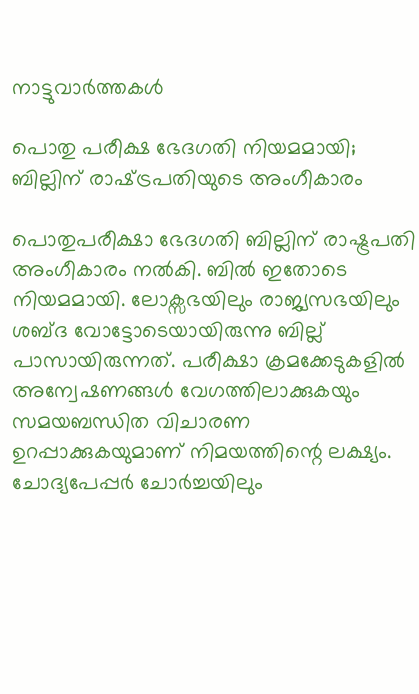നാട്ടുവാര്‍ത്തകള്‍

പൊതു പരീക്ഷ ഭേദഗതി നിയമമായി; ബില്ലിന് രാഷ്‌ട്രപതിയുടെ അംഗീകാരം

പൊതുപരീക്ഷാ ഭേദഗതി ബില്ലിന് രാഷ്ട്രപതി അംഗീകാരം നല്‍കി. ബില്‍ ഇതോടെ നിയമമായി. ലോക്സഭയിലും രാജ്യസഭയിലും ശബ്ദ വോട്ടോടെയായിരുന്നു ബില്ല് പാസായിരുന്നത്. പരീക്ഷാ ക്രമക്കേടുകളില്‍ അന്വേഷണങ്ങള്‍ വേഗത്തിലാക്കുകയും സമയബന്ധിത വിചാരണ ഉറപ്പാക്കുകയുമാണ് നിമയത്തിന്റെ ലക്ഷ്യം. ചോദ്യപേപ്പര്‍ ചോര്‍ച്ചയിലും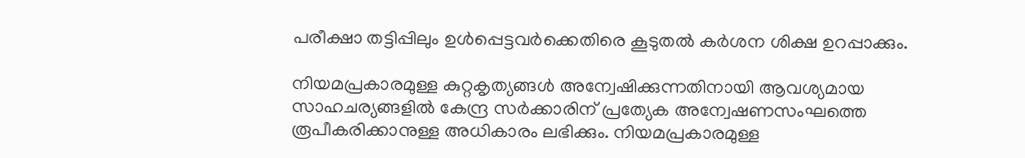പരീക്ഷാ തട്ടിപ്പിലും ഉള്‍പ്പെട്ടവര്‍ക്കെതിരെ കൂടുതല്‍ കര്‍ശന ശിക്ഷ ഉറപ്പാക്കും.

നിയമപ്രകാരമുള്ള കുറ്റകൃത്യങ്ങള്‍ അന്വേഷിക്കുന്നതിനായി ആവശ്യമായ സാഹചര്യങ്ങളില്‍ കേന്ദ്ര സര്‍ക്കാരിന് പ്രത്യേക അന്വേഷണസംഘത്തെ രൂപീകരിക്കാനുള്ള അധികാരം ലഭിക്കും. നിയമപ്രകാരമുള്ള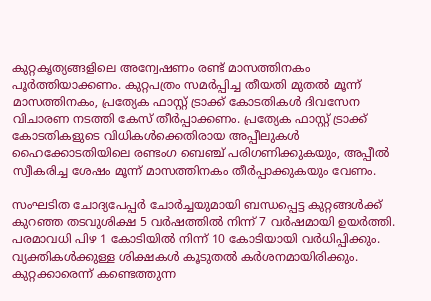കുറ്റകൃത്യങ്ങളിലെ അന്വേഷണം രണ്ട് മാസത്തിനകം പൂര്‍ത്തിയാക്കണം. കുറ്റപത്രം സമര്‍പ്പിച്ച തീയതി മുതല്‍ മൂന്ന് മാസത്തിനകം, പ്രത്യേക ഫാസ്റ്റ് ട്രാക്ക് കോടതികള്‍ ദിവസേന വിചാരണ നടത്തി കേസ് തീര്‍പ്പാക്കണം. പ്രത്യേക ഫാസ്റ്റ് ട്രാക്ക് കോടതികളുടെ വിധികള്‍ക്കെതിരായ അപ്പീലുകള്‍ ഹൈക്കോടതിയിലെ രണ്ടംഗ ബെഞ്ച് പരിഗണിക്കുകയും, അപ്പീല്‍ സ്വീകരിച്ച ശേഷം മൂന്ന് മാസത്തിനകം തീര്‍പ്പാക്കുകയും വേണം.

സംഘടിത ചോദ്യപേപ്പര്‍ ചോര്‍ച്ചയുമായി ബന്ധപ്പെട്ട കുറ്റങ്ങള്‍ക്ക് കുറഞ്ഞ തടവുശിക്ഷ 5 വര്‍ഷത്തില്‍ നിന്ന് 7 വര്‍ഷമായി ഉയര്‍ത്തി. പരമാവധി പിഴ 1 കോടിയില്‍ നിന്ന് 10 കോടിയായി വര്‍ധിപ്പിക്കും. വ്യക്തികള്‍ക്കുള്ള ശിക്ഷകള്‍ കൂടുതല്‍ കര്‍ശനമായിരിക്കും. കുറ്റക്കാരെന്ന് കണ്ടെത്തുന്ന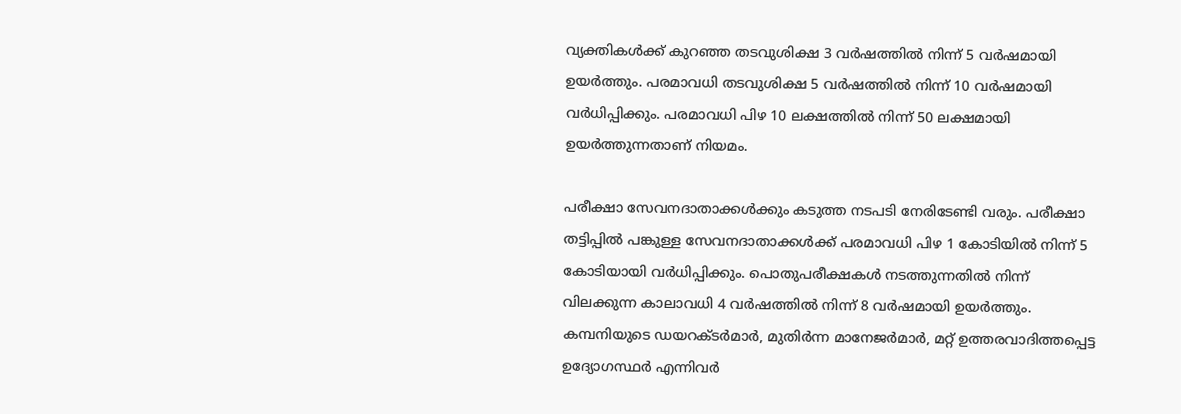വ്യക്തികള്‍ക്ക് കുറഞ്ഞ തടവുശിക്ഷ 3 വര്‍ഷത്തില്‍ നിന്ന് 5 വര്‍ഷമായി ഉയര്‍ത്തും. പരമാവധി തടവുശിക്ഷ 5 വര്‍ഷത്തില്‍ നിന്ന് 10 വര്‍ഷമായി വര്‍ധിപ്പിക്കും. പരമാവധി പിഴ 10 ലക്ഷത്തില്‍ നിന്ന് 50 ലക്ഷമായി ഉയര്‍ത്തുന്നതാണ് നിയമം.

പരീക്ഷാ സേവനദാതാക്കള്‍ക്കും കടുത്ത നടപടി നേരിടേണ്ടി വരും. പരീക്ഷാ തട്ടിപ്പില്‍ പങ്കുള്ള സേവനദാതാക്കള്‍ക്ക് പരമാവധി പിഴ 1 കോടിയില്‍ നിന്ന് 5 കോടിയായി വര്‍ധിപ്പിക്കും. പൊതുപരീക്ഷകള്‍ നടത്തുന്നതില്‍ നിന്ന് വിലക്കുന്ന കാലാവധി 4 വര്‍ഷത്തില്‍ നിന്ന് 8 വര്‍ഷമായി ഉയര്‍ത്തും. കമ്പനിയുടെ ഡയറക്ടര്‍മാര്‍, മുതിര്‍ന്ന മാനേജര്‍മാര്‍, മറ്റ് ഉത്തരവാദിത്തപ്പെട്ട ഉദ്യോഗസ്ഥര്‍ എന്നിവര്‍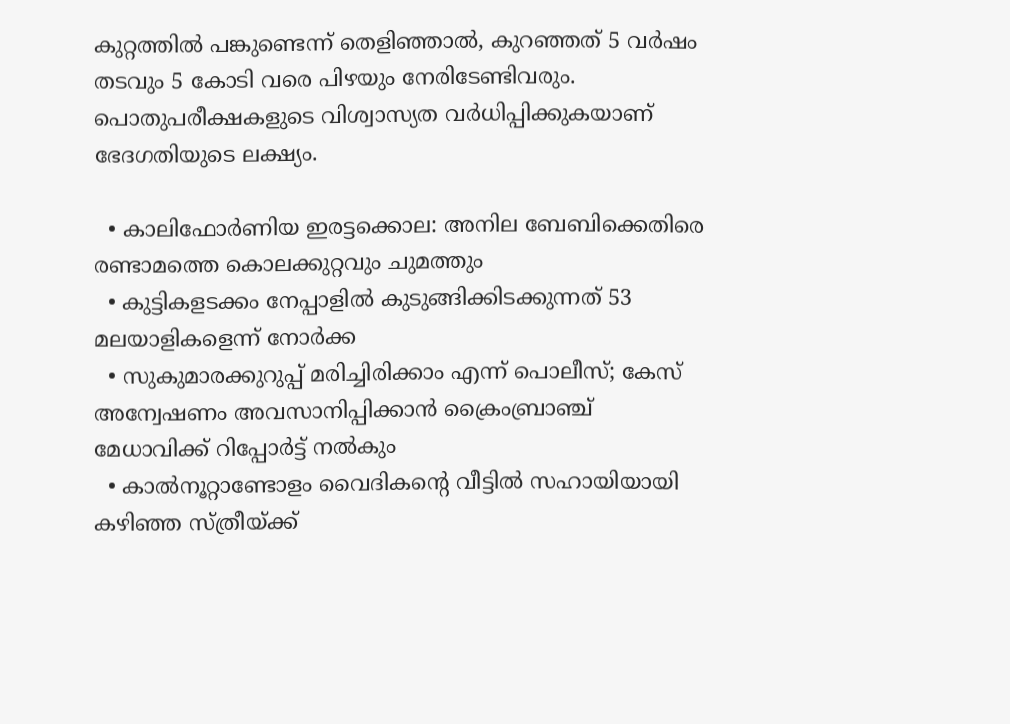കുറ്റത്തില്‍ പങ്കുണ്ടെന്ന് തെളിഞ്ഞാല്‍, കുറഞ്ഞത് 5 വര്‍ഷം തടവും 5 കോടി വരെ പിഴയും നേരിടേണ്ടിവരും. പൊതുപരീക്ഷകളുടെ വിശ്വാസ്യത വര്‍ധിപ്പിക്കുകയാണ് ഭേദഗതിയുടെ ലക്ഷ്യം.

  • കാലിഫോര്‍ണിയ ഇരട്ടക്കൊല: അനില ബേബിക്കെതിരെ രണ്ടാമത്തെ കൊലക്കുറ്റവും ചുമത്തും
  • കുട്ടികളടക്കം നേപ്പാളില്‍ കുടുങ്ങിക്കിടക്കുന്നത് 53 മലയാളികളെന്ന് നോര്‍ക്ക
  • സുകുമാരക്കുറുപ്പ് മരിച്ചിരിക്കാം എന്ന് പൊലീസ്; കേസ് അന്വേഷണം അവസാനിപ്പിക്കാന്‍ ക്രൈംബ്രാഞ്ച് മേധാവിക്ക് റിപ്പോര്‍ട്ട് നല്‍കും
  • കാല്‍നൂറ്റാണ്ടോളം വൈദികന്റെ വീട്ടില്‍ സഹായിയായി കഴിഞ്ഞ സ്ത്രീയ്ക്ക്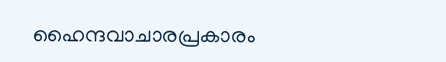ഹൈന്ദവാചാരപ്രകാരം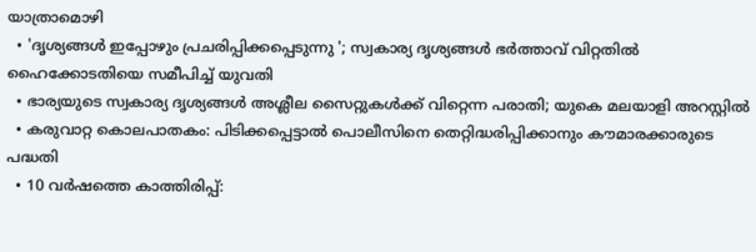യാത്രാമൊഴി
  • 'ദൃശ്യങ്ങള്‍ ഇപ്പോഴും പ്രചരിപ്പിക്കപ്പെടുന്നു '; സ്വകാര്യ ദൃശ്യങ്ങള്‍ ഭര്‍ത്താവ് വിറ്റതില്‍ ഹൈക്കോടതിയെ സമീപിച്ച് യുവതി
  • ഭാര്യയുടെ സ്വകാര്യ ദൃശ്യങ്ങള്‍ അശ്ലീല സൈറ്റുകള്‍ക്ക് വിറ്റെന്ന പരാതി; യുകെ മലയാളി അറസ്റ്റില്‍
  • കരുവാറ്റ കൊലപാതകം: പിടിക്കപ്പെട്ടാല്‍ പൊലീസിനെ തെറ്റിദ്ധരിപ്പിക്കാനും കൗമാരക്കാരുടെ പദ്ധതി
  • 10 വര്‍ഷത്തെ കാത്തിരിപ്പ്: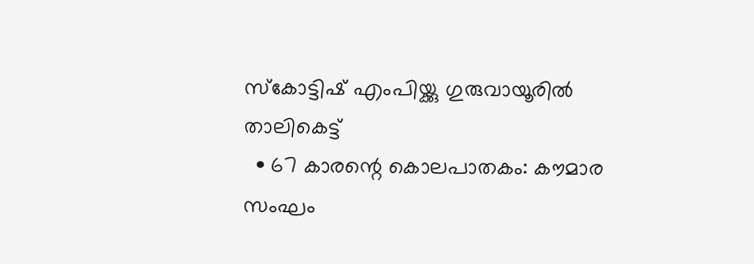സ്‌കോട്ടിഷ് എംപിയ്ക്കു ഗുരുവായൂരില്‍ താലികെട്ട്
  • 67 കാരന്റെ കൊലപാതകം: കൗമാര സംഘം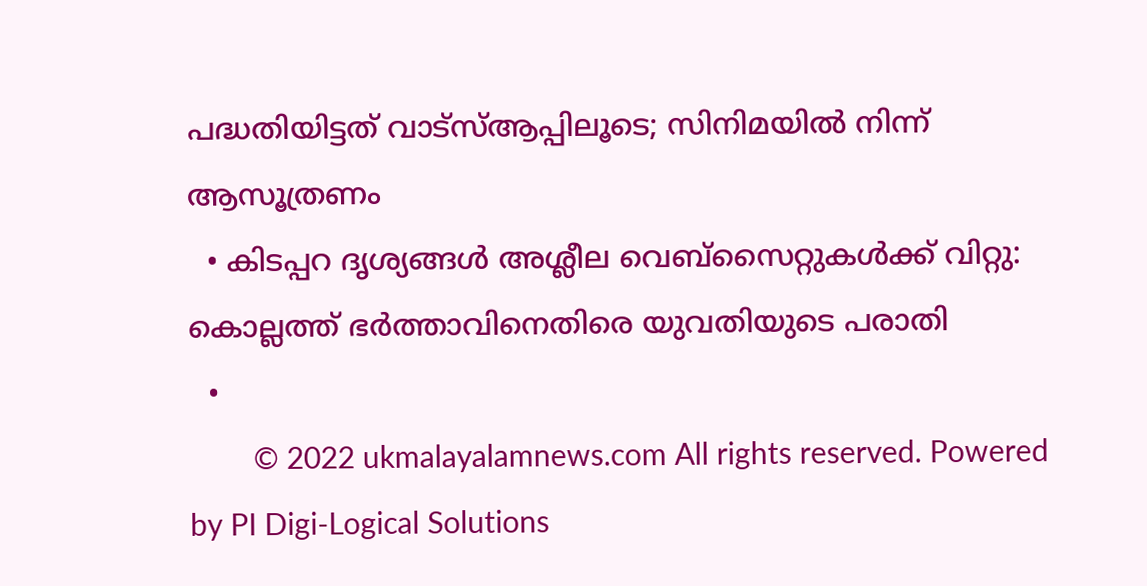പദ്ധതിയിട്ടത് വാട്‌സ്ആപ്പിലൂടെ; സിനിമയില്‍ നിന്ന് ആസൂത്രണം
  • കിടപ്പറ ദൃശ്യങ്ങള്‍ അശ്ലീല വെബ്സൈറ്റുകള്‍ക്ക് വിറ്റു: കൊല്ലത്ത് ഭര്‍ത്താവിനെതിരെ യുവതിയുടെ പരാതി
  •
        © 2022 ukmalayalamnews.com All rights reserved. Powered by PI Digi-Logical Solutions